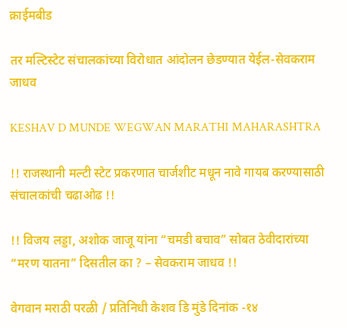क्राईमबीड

तर मल्टिस्टेट संचालकांच्या विरोधात आंदोलन छेडण्यात येईल-सेवकराम जाधव

KESHAV D MUNDE WEGWAN MARATHI MAHARASHTRA

!! राजस्थानी मल्टी स्टेट प्रकरणात चार्जशीट मधून नावे गायब करण्यासाठी संचालकांची चढाओढ !!

!! विजय लड्डा, अशोक जाजू यांना “चमडी बचाव” सोबत ठेवीदारांच्या “मरण यातना” दिसतील का ? – सेवकराम जाधव !!

वेगवान मराठी परळी / प्रतिनिधी केशव डि मुंडे दिनांक -१४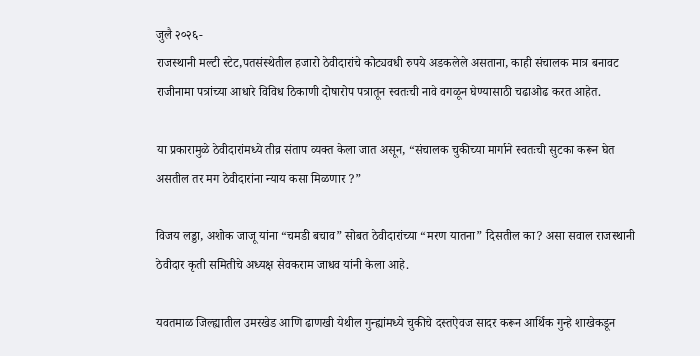जुलै २०२६-
राजस्थानी मल्टी स्टेट,पतसंस्थेतील हजारो ठेवीदारांचे कोट्यवधी रुपये अडकलेले असताना, काही संचालक मात्र बनावट राजीनामा पत्रांच्या आधारे विविध ठिकाणी दोषारोप पत्रातून स्वतःची नावे वगळून घेण्यासाठी चढाओढ करत आहेत.

या प्रकारामुळे ठेवीदारांमध्ये तीव्र संताप व्यक्त केला जात असून, “संचालक चुकीच्या मार्गाने स्वतःची सुटका करून घेत असतील तर मग ठेवीदारांना न्याय कसा मिळणार ?”

विजय लड्डा, अशोक जाजू यांना “चमडी बचाव” सोबत ठेवीदारांच्या “मरण यातना” दिसतील का? असा सवाल राजस्थानी ठेवीदार कृती समितीचे अध्यक्ष सेवकराम जाधव यांनी केला आहे.

यवतमाळ जिल्ह्यातील उमरखेड आणि ढाणखी येथील गुन्ह्यांमध्ये चुकीचे दस्तऐवज सादर करून आर्थिक गुन्हे शाखेकडून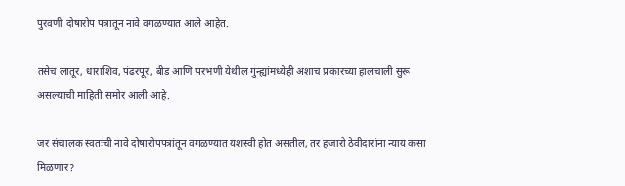पुरवणी दोषारोप पत्रातून नावे वगळण्यात आले आहेत.

तसेच लातूर, धाराशिव, पंढरपूर, बीड आणि परभणी येथील गुन्ह्यांमध्येही अशाच प्रकारच्या हालचाली सुरू असल्याची माहिती समोर आली आहे.

जर संचालक स्वतःची नावे दोषारोपपत्रांतून वगळण्यात यशस्वी होत असतील, तर हजारो ठेवीदारांना न्याय कसा मिळणार?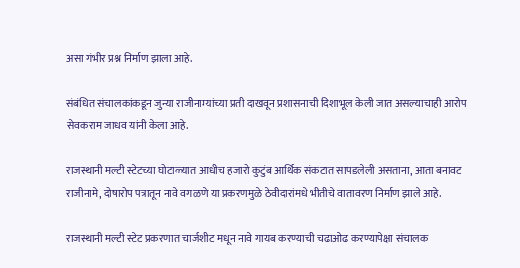असा गंभीर प्रश्न निर्माण झाला आहे.

संबंधित संचालकांकडून जुन्या राजीनाम्यांच्या प्रती दाखवून प्रशासनाची दिशाभूल केली जात असल्याचाही आरोप सेवकराम जाधव यांनी केला आहे.

राजस्थानी मल्टी स्टेटच्या घोटाळ्यात आधीच हजारो कुटुंब आर्थिक संकटात सापडलेली असताना, आता बनावट राजीनामे, दोषारोप पत्रातून नावे वगळणे या प्रकरणमुळे ठेवीदारांमधे भीतीचे वातावरण निर्माण झाले आहे.

राजस्थानी मल्टी स्टेट प्रकरणात चार्जशीट मधून नावे गायब करण्याची चढाओढ करण्यापेक्षा संचालक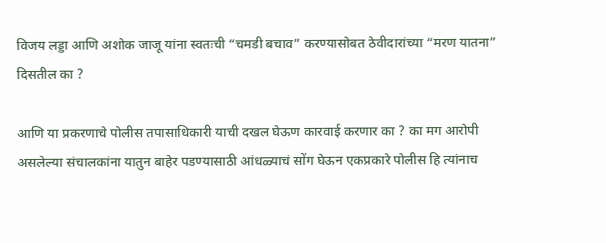विजय लड्डा आणि अशोक जाजू यांना स्वतःची “चमडी बचाव” करण्यासोबत ठेवीदारांच्या “मरण यातना” दिसतील का ?

आणि या प्रकरणाचे पोलीस तपासाधिकारी याची दखल घेऊण कारवाई करणार का ? का मग आरोपी असलेल्या संचालकांना यातुन बाहेर पडण्यासाठी आंधळ्याचं सोंग घेऊन एकप्रकारे पोलीस हि त्यांनाच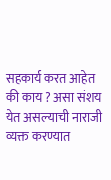सहकार्य करत आहेत की काय ? असा संशय येत असल्याची नाराजी व्यक्त करण्यात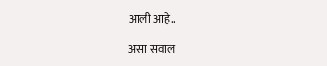आली आहे..

असा सवाल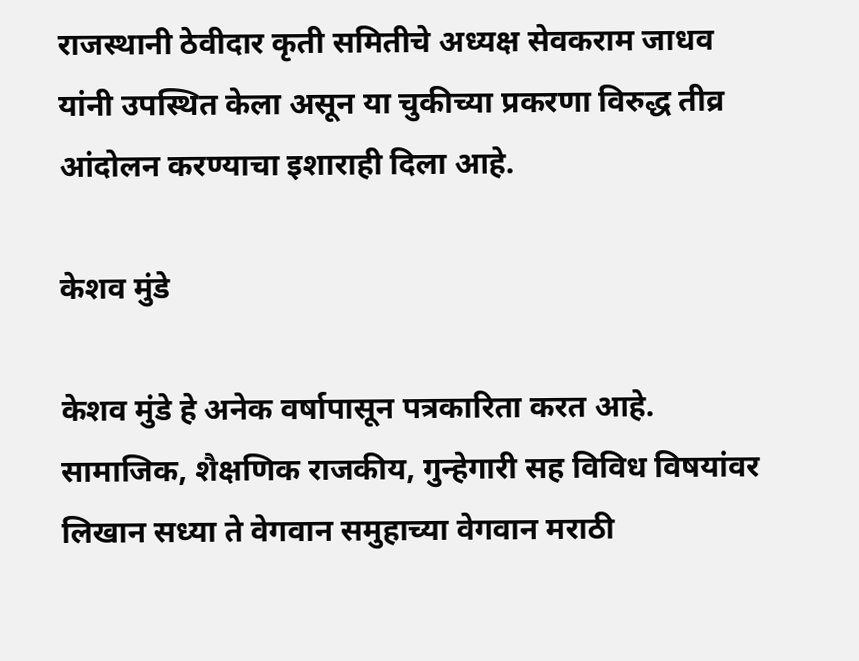राजस्थानी ठेवीदार कृती समितीचे अध्यक्ष सेवकराम जाधव यांनी उपस्थित केला असून या चुकीच्या प्रकरणा विरुद्ध तीव्र आंदोलन करण्याचा इशाराही दिला आहे.

केशव मुंडे

केशव मुंडे हे अनेक वर्षापासून पत्रकारिता करत आहे. सामाजिक, शैक्षणिक राजकीय, गुन्हेगारी सह विविध विषयांवर लिखान सध्या ते वेगवान समुहाच्या वेगवान मराठी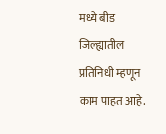मध्ये बीड जिल्ह्यातील प्रतिनिधी म्हणून काम पाहत आहे.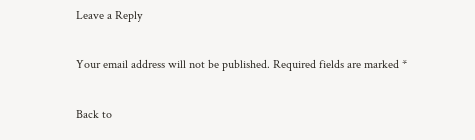Leave a Reply

Your email address will not be published. Required fields are marked *

Back to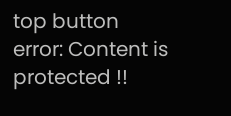top button
error: Content is protected !!